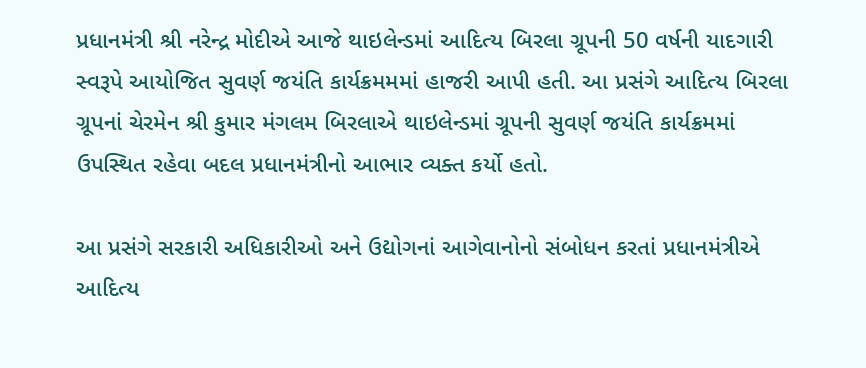પ્રધાનમંત્રી શ્રી નરેન્દ્ર મોદીએ આજે થાઇલેન્ડમાં આદિત્ય બિરલા ગ્રૂપની 50 વર્ષની યાદગારી સ્વરૂપે આયોજિત સુવર્ણ જયંતિ કાર્યક્રમમમાં હાજરી આપી હતી. આ પ્રસંગે આદિત્ય બિરલા ગ્રૂપનાં ચેરમેન શ્રી કુમાર મંગલમ બિરલાએ થાઇલેન્ડમાં ગ્રૂપની સુવર્ણ જયંતિ કાર્યક્રમમાં ઉપસ્થિત રહેવા બદલ પ્રધાનમંત્રીનો આભાર વ્યક્ત કર્યો હતો.

આ પ્રસંગે સરકારી અધિકારીઓ અને ઉદ્યોગનાં આગેવાનોનો સંબોધન કરતાં પ્રધાનમંત્રીએ આદિત્ય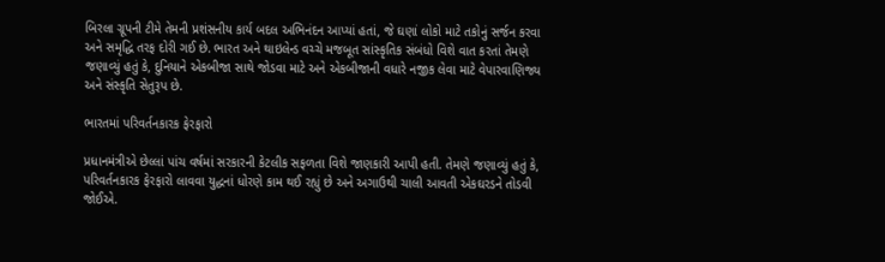બિરલા ગ્રૂપની ટીમે તેમની પ્રશંસનીય કાર્ય બદલ અભિનંદન આપ્યાં હતાં, જે ઘણાં લોકો માટે તકોનું સર્જન કરવા અને સમૃદ્ધિ તરફ દોરી ગઈ છે. ભારત અને થાઇલેન્ડ વચ્ચે મજબૂત સાંસ્કૃતિક સંબંધો વિશે વાત કરતાં તેમણે જણાવ્યું હતું કે, દુનિયાને એકબીજા સાથે જોડવા માટે અને એકબીજાની વધારે નજીક લેવા માટે વેપારવાણિજ્ય અને સંસ્કૃતિ સેતુરૂપ છે.

ભારતમાં પરિવર્તનકારક ફેરફારો

પ્રધાનમંત્રીએ છેલ્લાં પાંચ વર્ષમાં સરકારની કેટલીક સફળતા વિશે જાણકારી આપી હતી. તેમણે જણાવ્યું હતું કે, પરિવર્તનકારક ફેરફારો લાવવા યુદ્ધનાં ધોરણે કામ થઈ રહ્યું છે અને અગાઉથી ચાલી આવતી એકઘરડને તોડવી જોઈએ.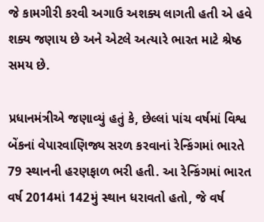જે કામગીરી કરવી અગાઉ અશક્ય લાગતી હતી એ હવે શક્ય જણાય છે અને એટલે અત્યારે ભારત માટે શ્રેષ્ઠ સમય છે.

પ્રધાનમંત્રીએ જણાવ્યું હતું કે, છેલ્લાં પાંચ વર્ષમાં વિશ્વ બેંકનાં વેપારવાણિજ્ય સરળ કરવાનાં રેન્કિંગમાં ભારતે 79 સ્થાનની હરણફાળ ભરી હતી. આ રેન્કિંગમાં ભારત વર્ષ 2014માં 142મું સ્થાન ધરાવતો હતો, જે વર્ષ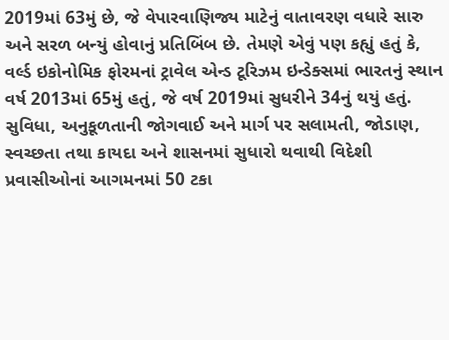2019માં 63મું છે, જે વેપારવાણિજ્ય માટેનું વાતાવરણ વધારે સારુ અને સરળ બન્યું હોવાનું પ્રતિબિંબ છે. તેમણે એવું પણ કહ્યું હતું કે, વર્લ્ડ ઇકોનોમિક ફોરમનાં ટ્રાવેલ એન્ડ ટૂરિઝમ ઇન્ડેક્સમાં ભારતનું સ્થાન વર્ષ 2013માં 65મું હતું, જે વર્ષ 2019માં સુધરીને 34નું થયું હતું. સુવિધા, અનુકૂળતાની જોગવાઈ અને માર્ગ પર સલામતી, જોડાણ, સ્વચ્છતા તથા કાયદા અને શાસનમાં સુધારો થવાથી વિદેશી પ્રવાસીઓનાં આગમનમાં 50 ટકા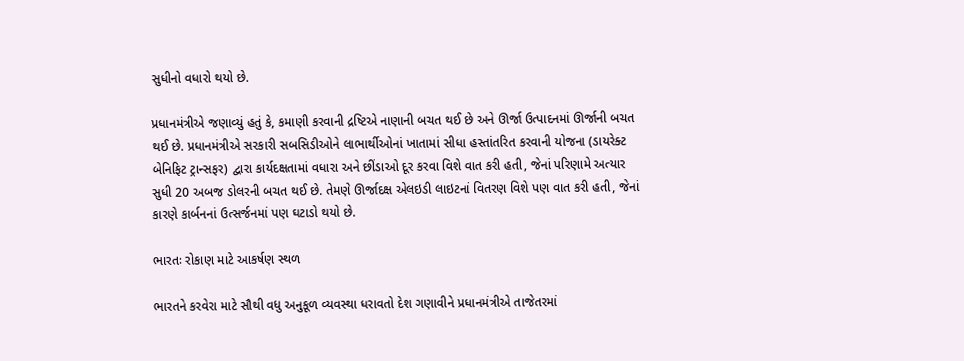સુધીનો વધારો થયો છે.

પ્રધાનમંત્રીએ જણાવ્યું હતું કે, કમાણી કરવાની દ્રષ્ટિએ નાણાની બચત થઈ છે અને ઊર્જા ઉત્પાદનમાં ઊર્જાની બચત થઈ છે. પ્રધાનમંત્રીએ સરકારી સબસિડીઓને લાભાર્થીઓનાં ખાતામાં સીધા હસ્તાંતરિત કરવાની યોજના (ડાયરેક્ટ બેનિફિટ ટ્રાન્સફર) દ્વારા કાર્યદક્ષતામાં વધારા અને છીંડાઓ દૂર કરવા વિશે વાત કરી હતી, જેનાં પરિણામે અત્યાર સુધી 20 અબજ ડોલરની બચત થઈ છે. તેમણે ઊર્જાદક્ષ એલઇડી લાઇટનાં વિતરણ વિશે પણ વાત કરી હતી, જેનાં કારણે કાર્બનનાં ઉત્સર્જનમાં પણ ઘટાડો થયો છે.

ભારતઃ રોકાણ માટે આકર્ષણ સ્થળ

ભારતને કરવેરા માટે સૌથી વધુ અનુકૂળ વ્યવસ્થા ધરાવતો દેશ ગણાવીને પ્રધાનમંત્રીએ તાજેતરમાં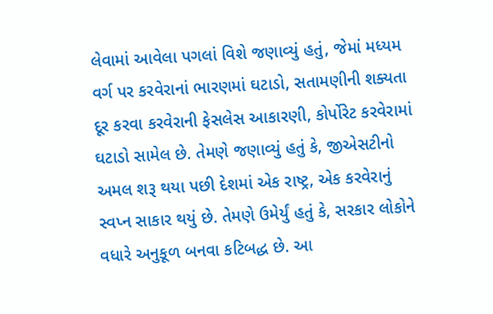લેવામાં આવેલા પગલાં વિશે જણાવ્યું હતું, જેમાં મધ્યમ વર્ગ પર કરવેરાનાં ભારણમાં ઘટાડો, સતામણીની શક્યતા દૂર કરવા કરવેરાની ફેસલેસ આકારણી, કોર્પોરેટ કરવેરામાં ઘટાડો સામેલ છે. તેમણે જણાવ્યું હતું કે, જીએસટીનો અમલ શરૂ થયા પછી દેશમાં એક રાષ્ટ્ર, એક કરવેરાનું સ્વપ્ન સાકાર થયું છે. તેમણે ઉમેર્યું હતું કે, સરકાર લોકોને વધારે અનુકૂળ બનવા કટિબદ્ધ છે. આ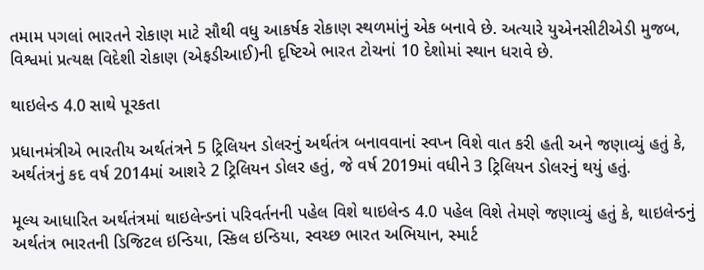તમામ પગલાં ભારતને રોકાણ માટે સૌથી વધુ આકર્ષક રોકાણ સ્થળમાંનું એક બનાવે છે. અત્યારે યુએનસીટીએડી મુજબ, વિશ્વમાં પ્રત્યક્ષ વિદેશી રોકાણ (એફડીઆઈ)ની દૃષ્ટિએ ભારત ટોચનાં 10 દેશોમાં સ્થાન ધરાવે છે.

થાઇલેન્ડ 4.0 સાથે પૂરકતા

પ્રધાનમંત્રીએ ભારતીય અર્થતંત્રને 5 ટ્રિલિયન ડોલરનું અર્થતંત્ર બનાવવાનાં સ્વપ્ન વિશે વાત કરી હતી અને જણાવ્યું હતું કે, અર્થતંત્રનું કદ વર્ષ 2014માં આશરે 2 ટ્રિલિયન ડોલર હતું, જે વર્ષ 2019માં વધીને 3 ટ્રિલિયન ડોલરનું થયું હતું.

મૂલ્ય આધારિત અર્થતંત્રમાં થાઇલેન્ડનાં પરિવર્તનની પહેલ વિશે થાઇલેન્ડ 4.0 પહેલ વિશે તેમણે જણાવ્યું હતું કે, થાઇલેન્ડનું અર્થતંત્ર ભારતની ડિજિટલ ઇન્ડિયા, સ્કિલ ઇન્ડિયા, સ્વચ્છ ભારત અભિયાન, સ્માર્ટ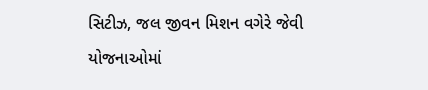સિટીઝ, જલ જીવન મિશન વગેરે જેવી યોજનાઓમાં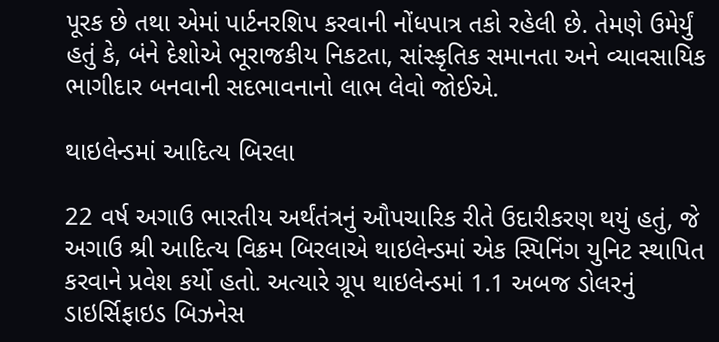પૂરક છે તથા એમાં પાર્ટનરશિપ કરવાની નોંધપાત્ર તકો રહેલી છે. તેમણે ઉમેર્યું હતું કે, બંને દેશોએ ભૂરાજકીય નિકટતા, સાંસ્કૃતિક સમાનતા અને વ્યાવસાયિક ભાગીદાર બનવાની સદભાવનાનો લાભ લેવો જોઈએ.

થાઇલેન્ડમાં આદિત્ય બિરલા

22 વર્ષ અગાઉ ભારતીય અર્થંતંત્રનું ઔપચારિક રીતે ઉદારીકરણ થયું હતું, જે અગાઉ શ્રી આદિત્ય વિક્રમ બિરલાએ થાઇલેન્ડમાં એક સ્પિનિંગ યુનિટ સ્થાપિત કરવાને પ્રવેશ કર્યો હતો. અત્યારે ગ્રૂપ થાઇલેન્ડમાં 1.1 અબજ ડોલરનું ડાઇર્સિફાઇડ બિઝનેસ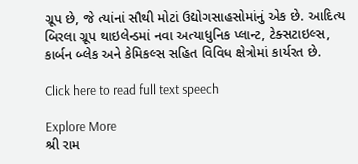ગ્રૂપ છે, જે ત્યાંનાં સૌથી મોટાં ઉદ્યોગસાહસોમાંનું એક છે. આદિત્ય બિરલા ગ્રૂપ થાઇલેન્ડમાં નવા અત્યાધુનિક પ્લાન્ટ, ટેક્સટાઇલ્સ, કાર્બન બ્લેક અને કેમિકલ્સ સહિત વિવિધ ક્ષેત્રોમાં કાર્યરત છે.

Click here to read full text speech

Explore More
શ્રી રામ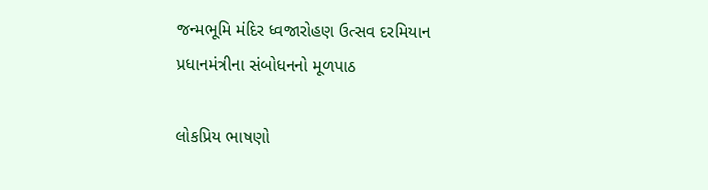જન્મભૂમિ મંદિર ધ્વજારોહણ ઉત્સવ દરમિયાન પ્રધાનમંત્રીના સંબોધનનો મૂળપાઠ

લોકપ્રિય ભાષણો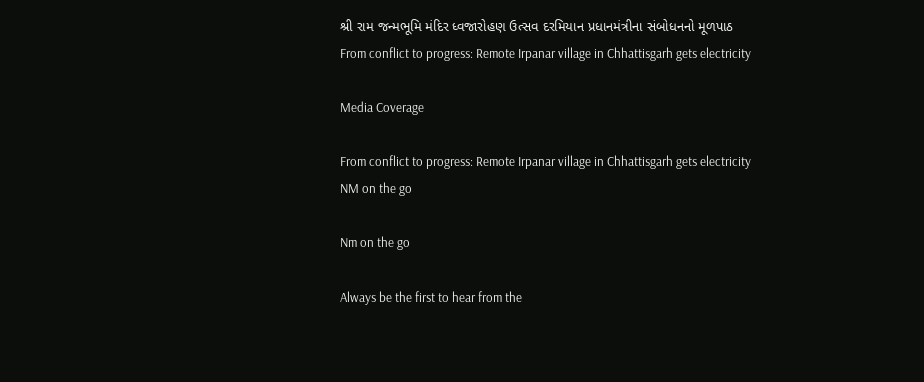શ્રી રામ જન્મભૂમિ મંદિર ધ્વજારોહણ ઉત્સવ દરમિયાન પ્રધાનમંત્રીના સંબોધનનો મૂળપાઠ
From conflict to progress: Remote Irpanar village in Chhattisgarh gets electricity

Media Coverage

From conflict to progress: Remote Irpanar village in Chhattisgarh gets electricity
NM on the go

Nm on the go

Always be the first to hear from the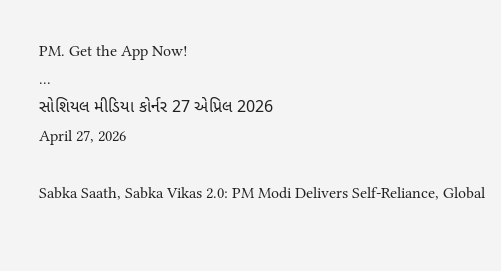PM. Get the App Now!
...
સોશિયલ મીડિયા કોર્નર 27 એપ્રિલ 2026
April 27, 2026

Sabka Saath, Sabka Vikas 2.0: PM Modi Delivers Self-Reliance, Global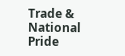Trade & National Pride